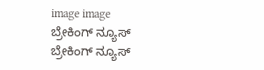image image
ಬ್ರೇಕಿಂಗ್ ನ್ಯೂಸ್
ಬ್ರೇಕಿಂಗ್ ನ್ಯೂಸ್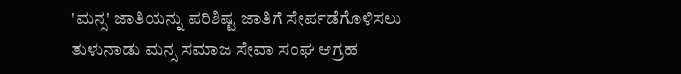'ಮನ್ಸ' ಜಾತಿಯನ್ನು ಪರಿಶಿಷ್ಟ ಜಾತಿಗೆ ಸೇರ್ಪಡೆಗೊಳಿಸಲು ತುಳುನಾಡು ಮನ್ಸ ಸಮಾಜ ಸೇವಾ ಸಂಘ ಆಗ್ರಹ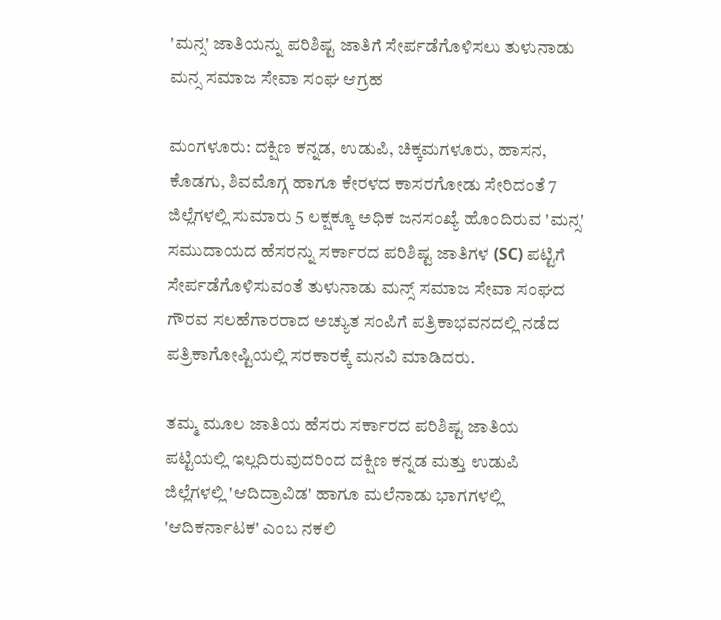'ಮನ್ಸ' ಜಾತಿಯನ್ನು ಪರಿಶಿಷ್ಟ ಜಾತಿಗೆ ಸೇರ್ಪಡೆಗೊಳಿಸಲು ತುಳುನಾಡು ಮನ್ಸ ಸಮಾಜ ಸೇವಾ ಸಂಘ ಆಗ್ರಹ

ಮಂಗಳೂರು: ದಕ್ಷಿಣ ಕನ್ನಡ, ಉಡುಪಿ, ಚಿಕ್ಕಮಗಳೂರು, ಹಾಸನ, ಕೊಡಗು, ಶಿವಮೊಗ್ಗ ಹಾಗೂ ಕೇರಳದ ಕಾಸರಗೋಡು ಸೇರಿದಂತೆ 7 ಜಿಲ್ಲೆಗಳಲ್ಲಿ ಸುಮಾರು 5 ಲಕ್ಷಕ್ಕೂ ಅಧಿಕ ಜನಸಂಖ್ಯೆ ಹೊಂದಿರುವ 'ಮನ್ಸ' ಸಮುದಾಯದ ಹೆಸರನ್ನು ಸರ್ಕಾರದ ಪರಿಶಿಷ್ಟ ಜಾತಿಗಳ (SC) ಪಟ್ಟಿಗೆ ಸೇರ್ಪಡೆಗೊಳಿಸುವಂತೆ ತುಳುನಾಡು ಮನ್ಸ್ ಸಮಾಜ ಸೇವಾ ಸಂಘದ ಗೌರವ ಸಲಹೆಗಾರರಾದ ಅಚ್ಯುತ ಸಂಪಿಗೆ ಪತ್ರಿಕಾಭವನದಲ್ಲಿ ನಡೆದ ಪತ್ರಿಕಾಗೋಷ್ಟಿಯಲ್ಲಿ ಸರಕಾರಕ್ಕೆ ಮನವಿ ಮಾಡಿದರು.

ತಮ್ಮ ಮೂಲ ಜಾತಿಯ ಹೆಸರು ಸರ್ಕಾರದ ಪರಿಶಿಷ್ಟ ಜಾತಿಯ ಪಟ್ಟಿಯಲ್ಲಿ ಇಲ್ಲದಿರುವುದರಿಂದ ದಕ್ಷಿಣ ಕನ್ನಡ ಮತ್ತು ಉಡುಪಿ ಜಿಲ್ಲೆಗಳಲ್ಲಿ 'ಆದಿದ್ರಾವಿಡ' ಹಾಗೂ ಮಲೆನಾಡು ಭಾಗಗಳಲ್ಲಿ 'ಆದಿಕರ್ನಾಟಕ' ಎಂಬ ನಕಲಿ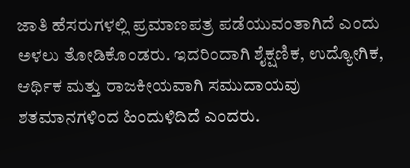ಜಾತಿ ಹೆಸರುಗಳಲ್ಲಿ ಪ್ರಮಾಣಪತ್ರ ಪಡೆಯುವಂತಾಗಿದೆ ಎಂದು ಅಳಲು ತೋಡಿಕೊಂಡರು. ಇದರಿಂದಾಗಿ ಶೈಕ್ಷಣಿಕ, ಉದ್ಯೋಗಿಕ, ಆರ್ಥಿಕ ಮತ್ತು ರಾಜಕೀಯವಾಗಿ ಸಮುದಾಯವು ಶತಮಾನಗಳಿಂದ ಹಿಂದುಳಿದಿದೆ ಎಂದರು.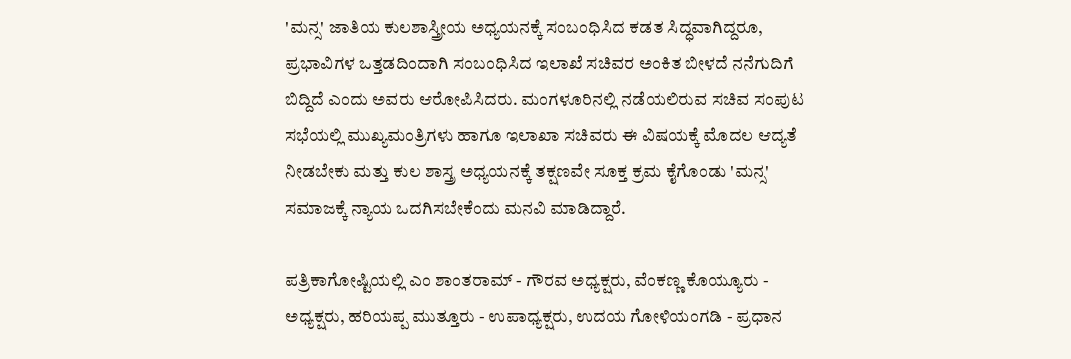'ಮನ್ಸ' ಜಾತಿಯ ಕುಲಶಾಸ್ತ್ರೀಯ ಅಧ್ಯಯನಕ್ಕೆ ಸಂಬಂಧಿಸಿದ ಕಡತ ಸಿದ್ಧವಾಗಿದ್ದರೂ, ಪ್ರಭಾವಿಗಳ ಒತ್ತಡದಿಂದಾಗಿ ಸಂಬಂಧಿಸಿದ ಇಲಾಖೆ ಸಚಿವರ ಅಂಕಿತ ಬೀಳದೆ ನನೆಗುದಿಗೆ ಬಿದ್ದಿದೆ ಎಂದು ಅವರು ಆರೋಪಿಸಿದರು. ಮಂಗಳೂರಿನಲ್ಲಿ ನಡೆಯಲಿರುವ ಸಚಿವ ಸಂಪುಟ ಸಭೆಯಲ್ಲಿ ಮುಖ್ಯಮಂತ್ರಿಗಳು ಹಾಗೂ ಇಲಾಖಾ ಸಚಿವರು ಈ ವಿಷಯಕ್ಕೆ ಮೊದಲ ಆದ್ಯತೆ ನೀಡಬೇಕು ಮತ್ತು ಕುಲ ಶಾಸ್ತ್ರ ಅಧ್ಯಯನಕ್ಕೆ ತಕ್ಷಣವೇ ಸೂಕ್ತ ಕ್ರಮ ಕೈಗೊಂಡು 'ಮನ್ಸ' ಸಮಾಜಕ್ಕೆ ನ್ಯಾಯ ಒದಗಿಸಬೇಕೆಂದು ಮನವಿ ಮಾಡಿದ್ದಾರೆ.

ಪತ್ರಿಕಾಗೋಷ್ಟಿಯಲ್ಲಿ ಎಂ ಶಾಂತರಾಮ್ - ಗೌರವ ಅಧ್ಯಕ್ಷರು, ವೆಂಕಣ್ಣ ಕೊಯ್ಯೂರು - ಅಧ್ಯಕ್ಷರು, ಹರಿಯಪ್ಪ ಮುತ್ತೂರು - ಉಪಾಧ್ಯಕ್ಷರು, ಉದಯ ಗೋಳಿಯಂಗಡಿ - ಪ್ರಧಾನ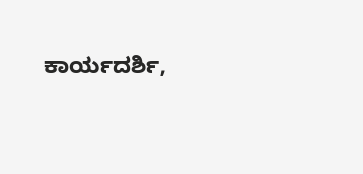ಕಾರ್ಯದರ್ಶಿ,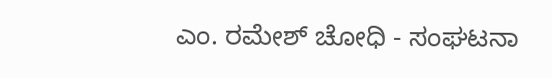ಎಂ. ರಮೇಶ್ ಚೋಧಿ - ಸಂಘಟನಾ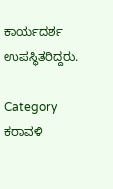ಕಾರ್ಯದರ್ಶ ಉಪಸ್ಥಿತರಿದ್ದರು.

Category
ಕರಾವಳಿ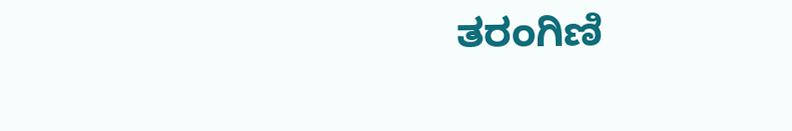ತರಂಗಿಣಿ